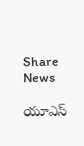Share News

యూఎస్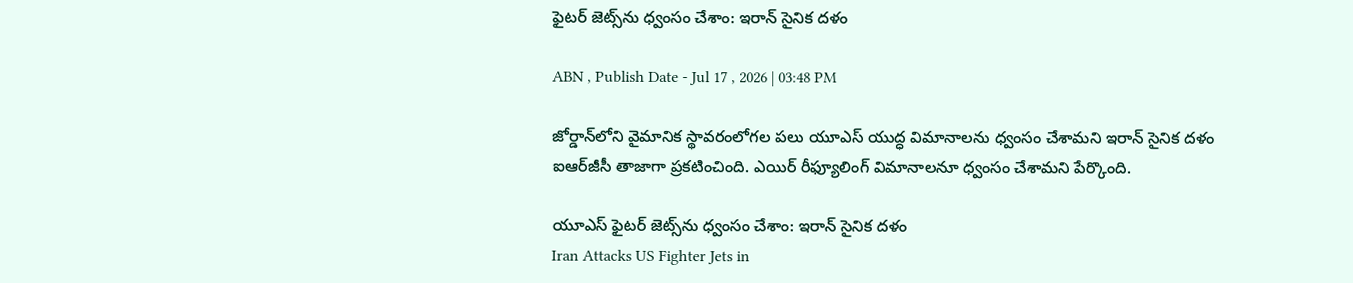ఫైటర్ జెట్స్‌ను ధ్వంసం చేశాం: ఇరాన్ సైనిక దళం

ABN , Publish Date - Jul 17 , 2026 | 03:48 PM

జోర్డాన్‌లోని వైమానిక స్థావరంలోగల పలు యూఎస్ యుద్ధ విమానాలను ధ్వంసం చేశామని ఇరాన్‌ సైనిక దళం ఐఆర్‌జీసీ తాజాగా ప్రకటించింది. ఎయిర్ రీఫ్యూలింగ్ విమానాలనూ ధ్వంసం చేశామని పేర్కొంది.

యూఎస్ ఫైటర్ జెట్స్‌ను ధ్వంసం చేశాం: ఇరాన్ సైనిక దళం
Iran Attacks US Fighter Jets in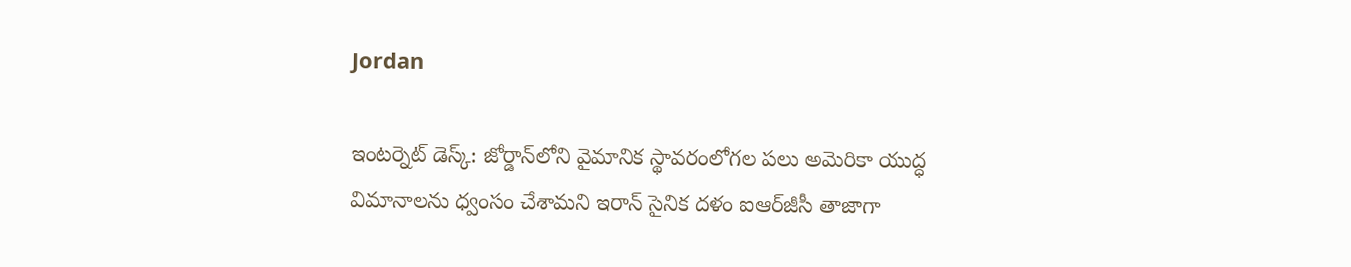Jordan

ఇంటర్నెట్ డెస్క్: జోర్డాన్‌లోని వైమానిక స్థావరంలోగల పలు అమెరికా యుద్ధ విమానాలను ధ్వంసం చేశామని ఇరాన్‌ సైనిక దళం ఐఆర్‌జీసీ తాజాగా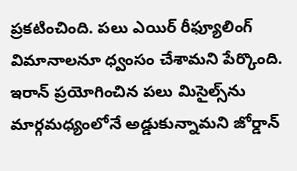ప్రకటించింది. పలు ఎయిర్ రీఫ్యూలింగ్ విమానాలనూ ధ్వంసం చేశామని పేర్కొంది. ఇరాన్ ప్రయోగించిన పలు మిసైల్స్‌ను మార్గమధ్యంలోనే అడ్డుకున్నామని జోర్డాన్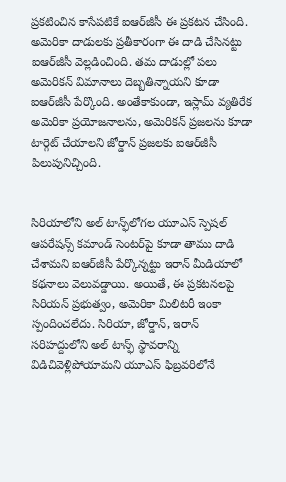ప్రకటించిన కాసేపటికే ఐఆర్‌జీసీ ఈ ప్రకటన చేసింది. అమెరికా దాడులకు ప్రతీకారంగా ఈ దాడి చేసినట్టు ఐఆర్‌జీసీ వెల్లడించింది. తమ దాడుల్లో పలు అమెరికన్ విమానాలు దెబ్బతిన్నాయని కూడా ఐఆర్‌జీసీ పేర్కొంది. అంతేకాకుండా, ఇస్లామ్ వ్యతిరేక అమెరికా ప్రయోజనాలను, అమెరికన్ ప్రజలను కూడా టార్గెట్ చేయాలని జోర్డాన్ ప్రజలకు ఐఆర్‌జీసీ పిలుపునిచ్చింది.


సిరియాలోని అల్ టాన్ఫ్‌లోగల యూఎస్ స్పెషల్ ఆపరేషన్స్ కమాండ్‌ సెంటర్‌పై కూడా తాము దాడి చేశామని ఐఆర్‌జీసీ పేర్కొన్నట్టు ఇరాన్ మీడియాలో కథనాలు వెలువడ్డాయి. అయితే, ఈ ప్రకటనలపై సిరియన్ ప్రభుత్వం, అమెరికా మిలిటరీ ఇంకా స్పందించలేదు. సిరియా, జోర్డాన్, ఇరాన్ సరిహద్దులోని అల్ టాన్ఫ్ స్థావరాన్ని విడిచివెళ్లిపోయామని యూఎస్ ఫిబ్రవరిలోనే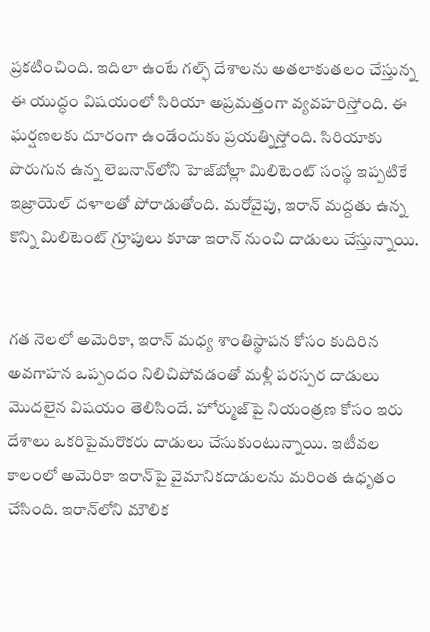ప్రకటించింది. ఇదిలా ఉంటే గల్ఫ్ దేశాలను అతలాకుతలం చేస్తున్న ఈ యుద్ధం విషయంలో సిరియా అప్రమత్తంగా వ్యవహరిస్తోంది. ఈ ఘర్షణలకు దూరంగా ఉండేందుకు ప్రయత్నిస్తోంది. సిరియాకు పొరుగున ఉన్న లెబనాన్‌లోని హెజ్‌బోల్లా మిలిటెంట్ సంస్థ ఇప్పటికే ఇజ్రాయెల్ దళాలతో పోరాడుతోంది. మరోవైపు, ఇరాన్ మద్దతు ఉన్న కొన్ని మిలిటెంట్ గ్రూపులు కూడా ఇరాన్ నుంచి దాడులు చేస్తున్నాయి.


గత నెలలో అమెరికా, ఇరాన్ మధ్య శాంతిస్థాపన కోసం కుదిరిన అవగాహన ఒప్పందం నిలిచిపోవడంతో మళ్లీ పరస్పర దాడులు మొదలైన విషయం తెలిసిందే. హోర్ముజ్‌పై నియంత్రణ కోసం ఇరు దేశాలు ఒకరిపైమరొకరు దాడులు చేసుకుంటున్నాయి. ఇటీవల కాలంలో అమెరికా ఇరాన్‌పై వైమానికదాడులను మరింత ఉధృతం చేసింది. ఇరాన్‌లోని మౌలిక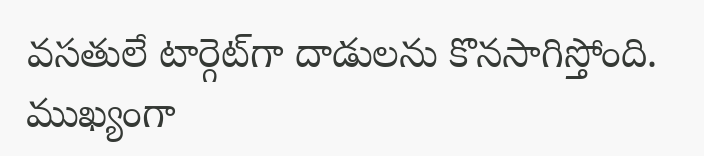వసతులే టార్గెట్‌గా దాడులను కొనసాగిస్తోంది. ముఖ్యంగా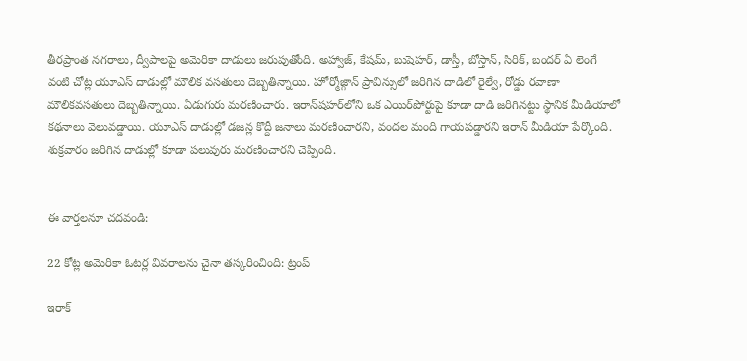తీరప్రాంత నగరాలు, ద్వీపాలపై అమెరికా దాడులు జరుపుతోంది. అహ్వాజ్, కేషమ్, బుషెహర్, డాస్తీ, బోస్తాన్, సిరిక్, బందర్ ఏ లెంగే వంటి చోట్ల యూఎస్ దాడుల్లో మౌలిక వసతులు దెబ్బతిన్నాయి. హోర్మోజ్గాన్ ప్రావిన్సులో జరిగిన దాడిలో రైల్వే, రోడ్డు రవాణా మౌలికవసతులు దెబ్బతిన్నాయి. ఏడుగురు మరణించారు. ఇరాన్‌షహర్‌లోని ఒక ఎయిర్‌‌పోర్టుపై కూడా దాడి జరిగినట్టు స్థానిక మీడియాలో కథనాలు వెలువడ్డాయి. యూఎస్ దాడుల్లో డజన్ల కొద్దీ జనాలు మరణించారని, వందల మంది గాయపడ్డారని ఇరాన్ మీడియా పేర్కొంది. శుక్రవారం జరిగిన దాడుల్లో కూడా పలువురు మరణించారని చెప్పింది.


ఈ వార్తలనూ చదవండి:

22 కోట్ల అమెరికా ఓటర్ల వివరాలను చైనా తస్కరించింది: ట్రంప్

ఇరాక్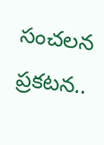సంచలన ప్రకటన..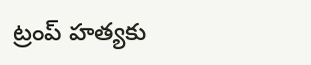ట్రంప్ హత్యకు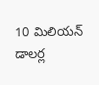10 మిలియన్ డాలర్ల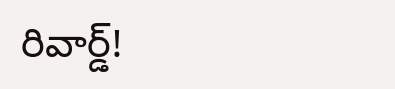రివార్డ్!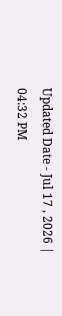Updated Date - Jul 17 , 2026 | 04:32 PM